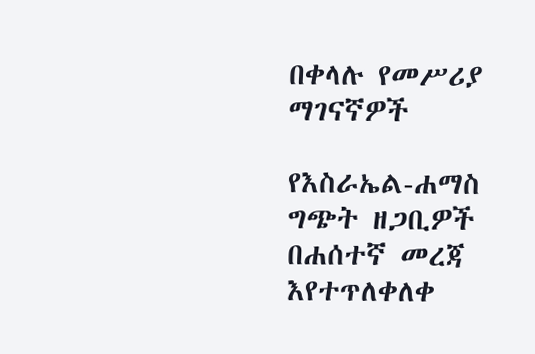በቀላሉ የመሥሪያ ማገናኛዎች

የእስራኤል-ሐማስ ግጭት ዘጋቢዎች በሐሰተኛ መረጃ እየተጥለቀለቀ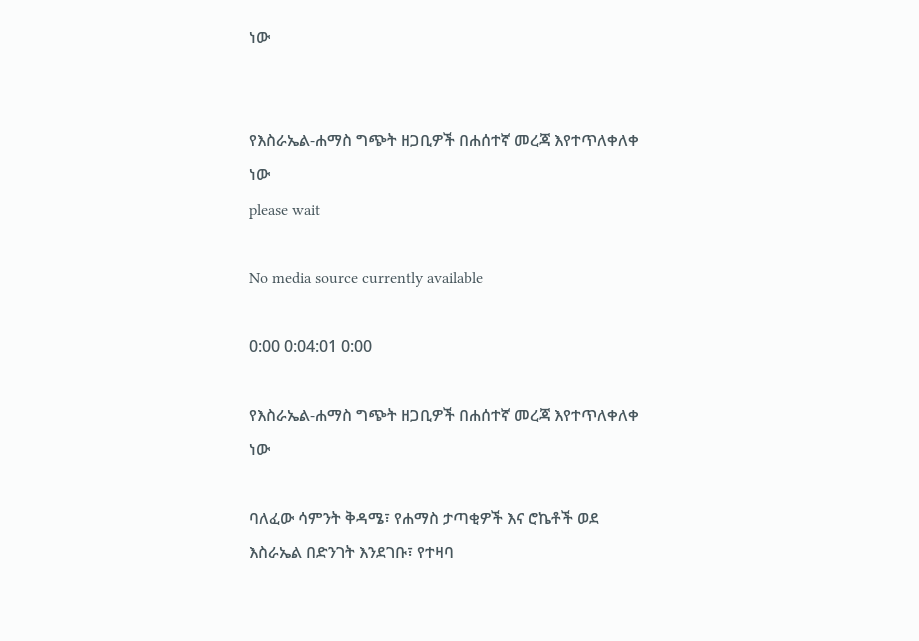ነው


የእስራኤል-ሐማስ ግጭት ዘጋቢዎች በሐሰተኛ መረጃ እየተጥለቀለቀ ነው
please wait

No media source currently available

0:00 0:04:01 0:00

የእስራኤል-ሐማስ ግጭት ዘጋቢዎች በሐሰተኛ መረጃ እየተጥለቀለቀ ነው

ባለፈው ሳምንት ቅዳሜ፣ የሐማስ ታጣቂዎች እና ሮኬቶች ወደ እስራኤል በድንገት እንደገቡ፣ የተዛባ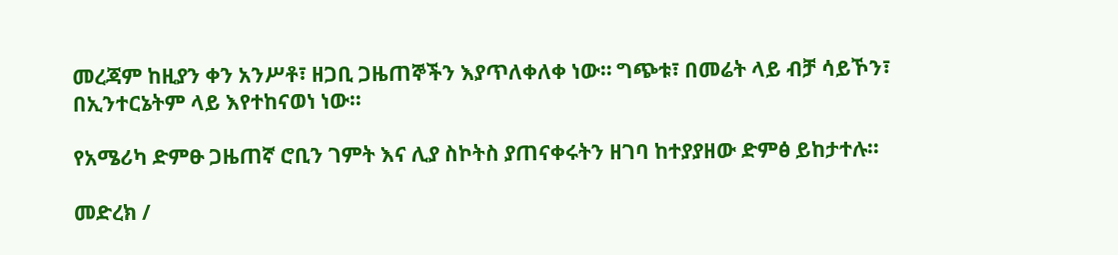መረጃም ከዚያን ቀን አንሥቶ፣ ዘጋቢ ጋዜጠኞችን እያጥለቀለቀ ነው። ግጭቱ፣ በመሬት ላይ ብቻ ሳይኾን፣ በኢንተርኔትም ላይ እየተከናወነ ነው።

የአሜሪካ ድምፁ ጋዜጠኛ ሮቢን ገምት እና ሊያ ስኮትስ ያጠናቀሩትን ዘገባ ከተያያዘው ድምፅ ይከታተሉ።

መድረክ /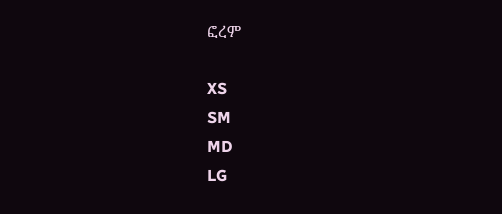ፎረም

XS
SM
MD
LG